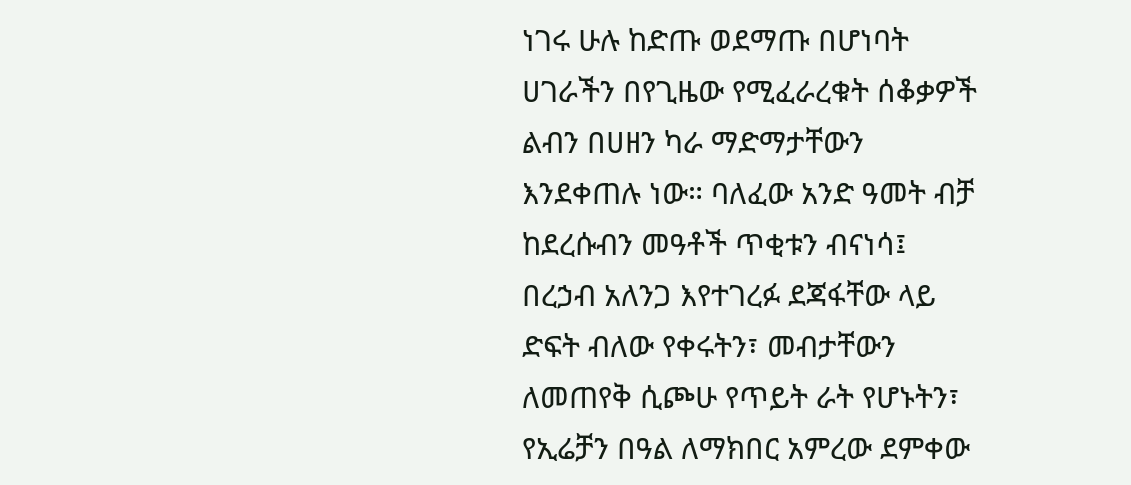ነገሩ ሁሉ ከድጡ ወደማጡ በሆነባት ሀገራችን በየጊዜው የሚፈራረቁት ሰቆቃዎች ልብን በሀዘን ካራ ማድማታቸውን እንደቀጠሉ ነው። ባለፈው አንድ ዓመት ብቻ ከደረሱብን መዓቶች ጥቂቱን ብናነሳ፤ በረኃብ አለንጋ እየተገረፉ ደጃፋቸው ላይ ድፍት ብለው የቀሩትን፣ መብታቸውን ለመጠየቅ ሲጮሁ የጥይት ራት የሆኑትን፣ የኢሬቻን በዓል ለማክበር አምረው ደምቀው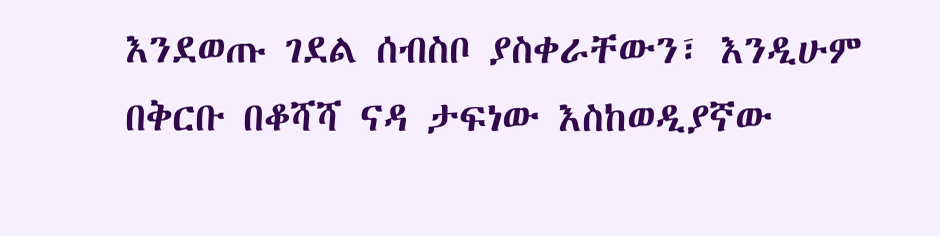እንደወጡ ገደል ሰብስቦ ያስቀራቸውን፣ እንዲሁም በቅርቡ በቆሻሻ ናዳ ታፍነው እስከወዲያኛው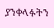ያንቀላፉትን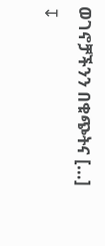ወገኖቻችንን በቁጭትና […]
↧